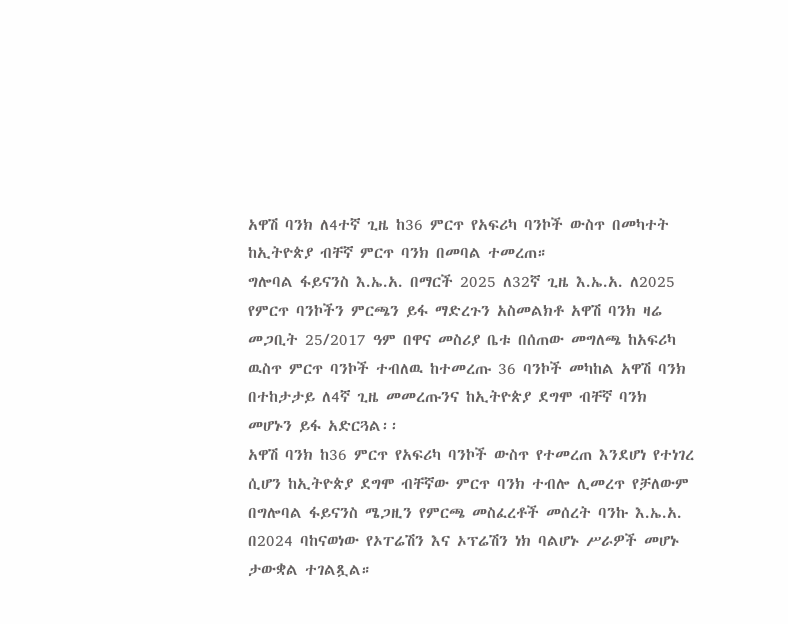አዋሽ ባንክ ለ4ተኛ ጊዜ ከ36 ምርጥ የአፍሪካ ባንኮች ውስጥ በመካተት ከኢትዮጵያ ብቸኛ ምርጥ ባንክ በመባል ተመረጠ።
ግሎባል ፋይናንስ እ.ኤ.አ. በማርች 2025 ለ32ኛ ጊዜ እ.ኤ.አ. ለ2025 የምርጥ ባንኮችን ምርጫን ይፋ ማድረጉን አስመልክቶ አዋሽ ባንክ ዛሬ መጋቢት 25/2017 ዓም በዋና መስሪያ ቤቱ በሰጠው መግለጫ ከአፍሪካ ዉስጥ ምርጥ ባንኮች ተብለዉ ከተመረጡ 36 ባንኮች መካከል አዋሽ ባንክ በተከታታይ ለ4ኛ ጊዜ መመረጡንና ከኢትዮጵያ ደግሞ ብቸኛ ባንክ መሆኑን ይፋ አድርጓል፡፡
አዋሽ ባንክ ከ36 ምርጥ የአፍሪካ ባንኮች ውስጥ የተመረጠ እንደሆነ የተነገረ ሲሆን ከኢትዮጵያ ደግሞ ብቸኛው ምርጥ ባንክ ተብሎ ሊመረጥ የቻለውም በግሎባል ፋይናንስ ሜጋዚን የምርጫ መስፈረቶች መሰረት ባንኩ እ.ኤ.አ. በ2024 ባከናወነው የኦፐሬሽን እና ኦፕሬሽን ነክ ባልሆኑ ሥራዎች መሆኑ ታውቋል ተገልጿል።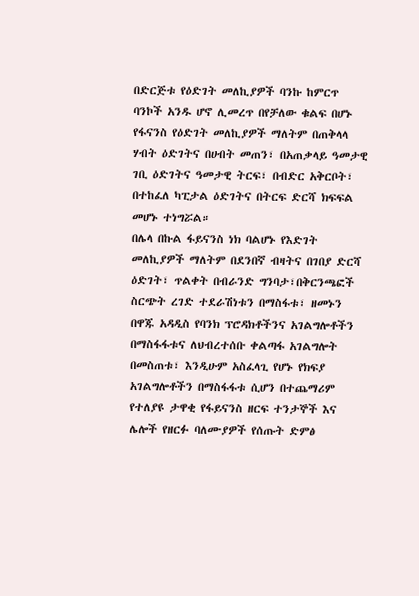በድርጅቱ የዕድገት መለኪያዎች ባንኩ ከምርጥ ባንኮች አንዱ ሆኖ ሊመረጥ በየቻለው ቁልፍ በሆኑ የፋናንስ የዕድገት መለኪያዎች ማለትም በጠቅላላ ሃብት ዕድገትና በሀብት መጠን፣ በአጠቃላይ ዓመታዊ ገቢ ዕድገትና ዓመታዊ ትርፍ፣ በብድር አቅርቦት፣ በተከፈለ ካፒታል ዕድገትና በትርፍ ድርሻ ክፍፍል መሆኑ ተነግሯል።
በሌላ በኩል ፋይናንስ ነክ ባልሆኑ የእድገት መለኪያዎች ማለትም በደንበኛ ብዛትና በገበያ ድርሻ ዕድገት፣ ጥልቀት በብራንድ ግንባታ፣በቅርንጫፎች ስርጭት ረገድ ተደራሽነቱን በማስፋቱ፣ ዘመኑን በዋጁ አዳዲስ የባንክ ፕሮዳክቶችንና አገልግሎቶችን በማስፋፋቱና ለህብረተሰቡ ቀልጣፋ አገልግሎት በመስጠቱ፣ እንዲሁም አስፈላጊ የሆኑ የክፍያ አገልግሎቶችን በማስፋፋቱ ሲሆን በተጨማሪም የተለያዩ ታዋቂ የፋይናንስ ዘርፍ ተንታኞች እና ሌሎች የዘርፉ ባለሙያዎች የሰጡት ድምፅ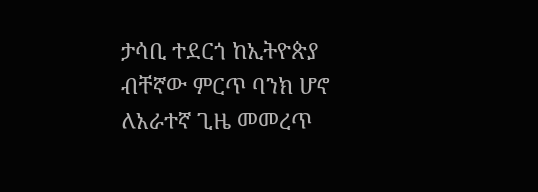ታሳቢ ተደርጎ ከኢትዮጵያ ብቸኛው ምርጥ ባንክ ሆኖ ለአራተኛ ጊዜ መመረጥ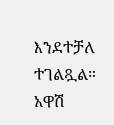እንደተቻለ ተገልጿል።
አዋሽ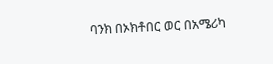ባንክ በኦክቶበር ወር በአሜሪካ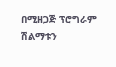በሚዘጋጅ ፕሮግራም ሽልማቱን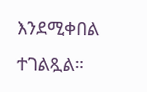እንደሚቀበል ተገልጿል።